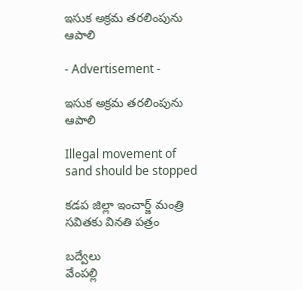ఇసుక అక్రమ తరలింపును ఆపాలి

- Advertisement -

ఇసుక అక్రమ తరలింపును ఆపాలి

Illegal movement of sand should be stopped

కడప జిల్లా ఇంచార్జ్ మంత్రి సవితకు వినతి పత్రం

బద్వేలు
వేంపల్లి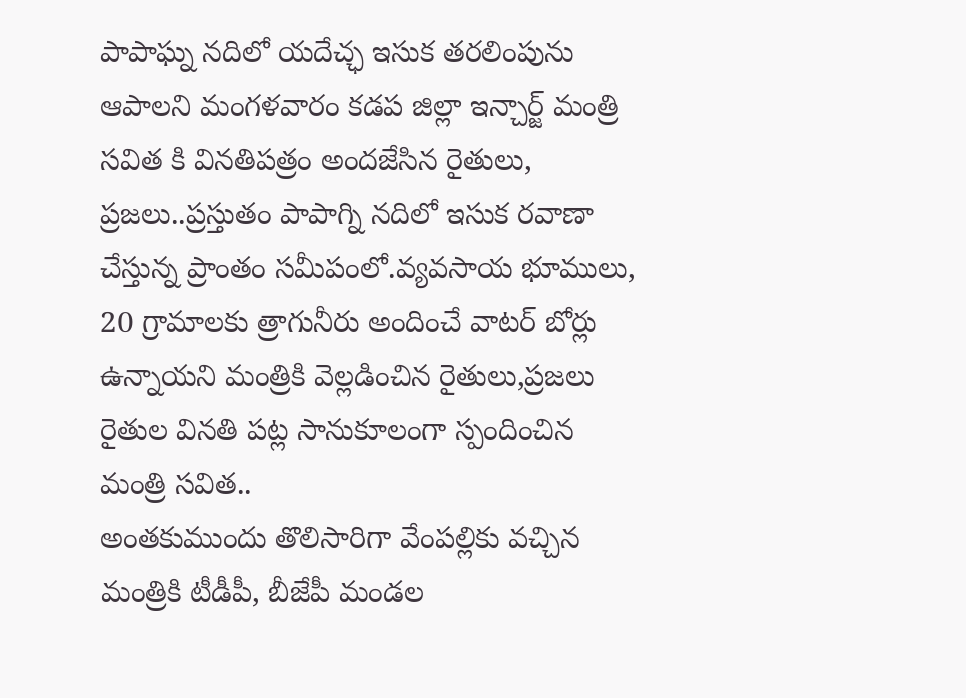పాపాఘ్న నదిలో యదేచ్ఛ ఇసుక తరలింపును ఆపాలని మంగళవారం కడప జిల్లా ఇన్చార్జ్ మంత్రి సవిత కి వినతిపత్రం అందజేసిన రైతులు, ప్రజలు..ప్రస్తుతం పాపాగ్ని నదిలో ఇసుక రవాణా చేస్తున్న ప్రాంతం సమీపంలో.వ్యవసాయ భూములు, 20 గ్రామాలకు త్రాగునీరు అందించే వాటర్ బోర్లు ఉన్నాయని మంత్రికి వెల్లడించిన రైతులు,ప్రజలు రైతుల వినతి పట్ల సానుకూలంగా స్పందించిన మంత్రి సవిత..
అంతకుముందు తొలిసారిగా వేంపల్లికు వచ్చిన మంత్రికి టీడీపీ, బీజేపీ మండల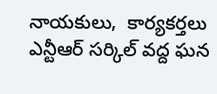నాయకులు,  కార్యకర్తలు ఎన్టీఆర్ సర్కిల్ వద్ద ఘన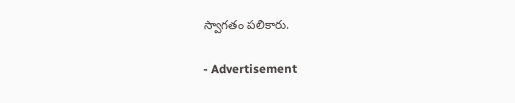స్వాగతం పలికారు.

- Advertisement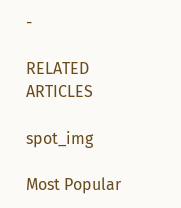-

RELATED ARTICLES

spot_img

Most Popular